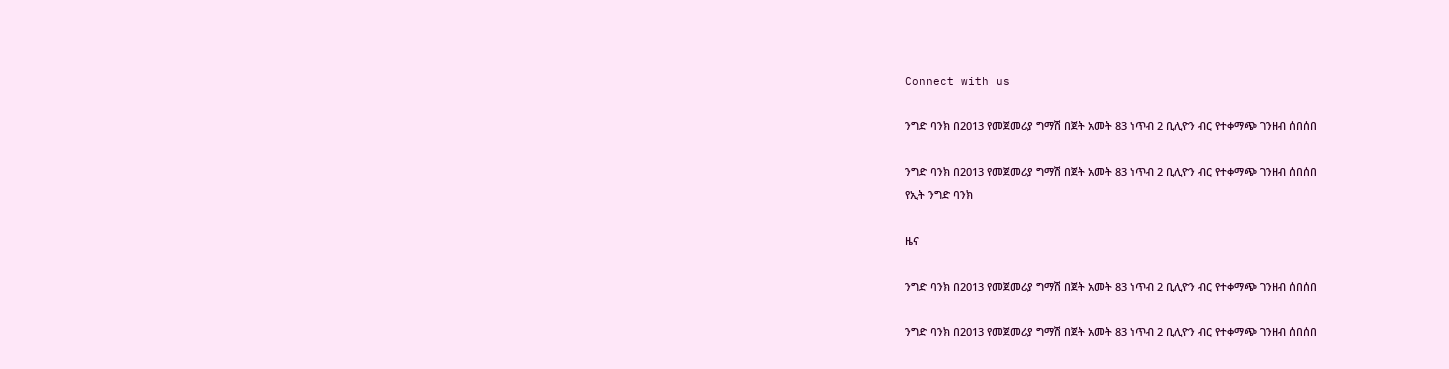Connect with us

ንግድ ባንክ በ2013 የመጀመሪያ ግማሽ በጀት አመት 83 ነጥብ 2 ቢሊዮን ብር የተቀማጭ ገንዘብ ሰበሰበ

ንግድ ባንክ በ2013 የመጀመሪያ ግማሽ በጀት አመት 83 ነጥብ 2 ቢሊዮን ብር የተቀማጭ ገንዘብ ሰበሰበ
የኢት ንግድ ባንክ

ዜና

ንግድ ባንክ በ2013 የመጀመሪያ ግማሽ በጀት አመት 83 ነጥብ 2 ቢሊዮን ብር የተቀማጭ ገንዘብ ሰበሰበ

ንግድ ባንክ በ2013 የመጀመሪያ ግማሽ በጀት አመት 83 ነጥብ 2 ቢሊዮን ብር የተቀማጭ ገንዘብ ሰበሰበ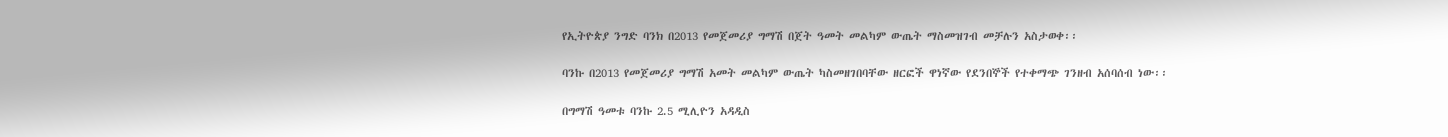የኢትዮጵያ ንግድ ባንክ በ2013 የመጀመሪያ ግማሽ በጀት ዓመት መልካም ውጤት ማስመዝገብ መቻሉን አስታወቀ፡፡

ባንኩ በ2013 የመጀመሪያ ግማሽ አመት መልካም ውጤት ካስመዘገበባቸው ዘርፎች ዋነኛው የደንበኞች የተቀማጭ ገንዘብ አሰባሰብ ነው፡፡

በግማሽ ዓመቱ ባንኩ 2.5 ሚሊዮን አዳዲስ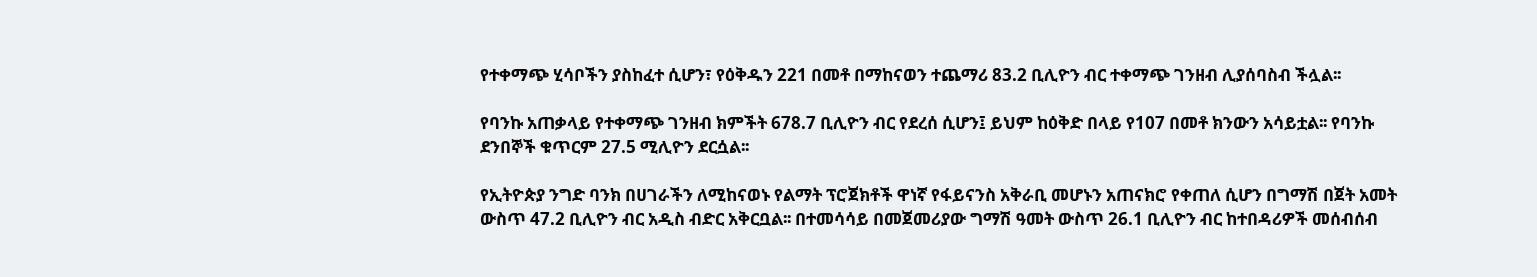የተቀማጭ ሂሳቦችን ያስከፈተ ሲሆን፣ የዕቅዱን 221 በመቶ በማከናወን ተጨማሪ 83.2 ቢሊዮን ብር ተቀማጭ ገንዘብ ሊያሰባስብ ችሏል፡፡

የባንኩ አጠቃላይ የተቀማጭ ገንዘብ ክምችት 678.7 ቢሊዮን ብር የደረሰ ሲሆን፤ ይህም ከዕቅድ በላይ የ107 በመቶ ክንውን አሳይቷል፡፡ የባንኩ ደንበኞች ቁጥርም 27.5 ሚሊዮን ደርሷል፡፡

የኢትዮጵያ ንግድ ባንክ በሀገራችን ለሚከናወኑ የልማት ፕሮጀክቶች ዋነኛ የፋይናንስ አቅራቢ መሆኑን አጠናክሮ የቀጠለ ሲሆን በግማሽ በጀት አመት ውስጥ 47.2 ቢሊዮን ብር አዲስ ብድር አቅርቧል፡፡ በተመሳሳይ በመጀመሪያው ግማሽ ዓመት ውስጥ 26.1 ቢሊዮን ብር ከተበዳሪዎች መሰብሰብ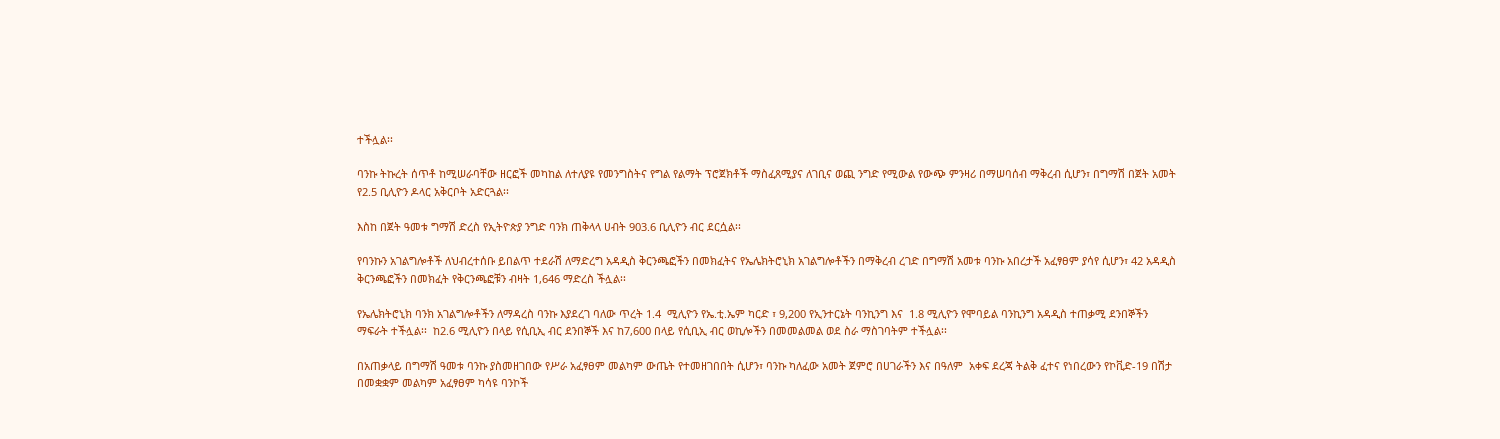ተችሏል፡፡

ባንኩ ትኩረት ሰጥቶ ከሚሠራባቸው ዘርፎች መካከል ለተለያዩ የመንግስትና የግል የልማት ፕሮጀክቶች ማስፈጸሚያና ለገቢና ወጪ ንግድ የሚውል የውጭ ምንዛሪ በማሠባሰብ ማቅረብ ሲሆን፣ በግማሽ በጀት አመት የ2.5 ቢሊዮን ዶላር አቅርቦት አድርጓል፡፡

እስከ በጀት ዓመቱ ግማሽ ድረስ የኢትዮጵያ ንግድ ባንክ ጠቅላላ ሀብት 903.6 ቢሊዮን ብር ደርሷል፡፡

የባንኩን አገልግሎቶች ለህብረተሰቡ ይበልጥ ተደራሽ ለማድረግ አዳዲስ ቅርንጫፎችን በመክፈትና የኤሌክትሮኒክ አገልግሎቶችን በማቅረብ ረገድ በግማሽ አመቱ ባንኩ አበረታች አፈፃፀም ያሳየ ሲሆን፣ 42 አዳዲስ ቅርንጫፎችን በመክፈት የቅርንጫፎቹን ብዛት 1,646 ማድረስ ችሏል፡፡

የኤሌክትሮኒክ ባንክ አገልግሎቶችን ለማዳረስ ባንኩ እያደረገ ባለው ጥረት 1.4  ሚሊዮን የኤ.ቲ.ኤም ካርድ ፣ 9,200 የኢንተርኔት ባንኪንግ እና  1.8 ሚሊዮን የሞባይል ባንኪንግ አዳዲስ ተጠቃሚ ደንበኞችን ማፍራት ተችሏል፡፡  ከ2.6 ሚሊዮን በላይ የሲቢኢ ብር ደንበኞች እና ከ7,600 በላይ የሲቢኢ ብር ወኪሎችን በመመልመል ወደ ስራ ማስገባትም ተችሏል፡፡

በአጠቃላይ በግማሽ ዓመቱ ባንኩ ያስመዘገበው የሥራ አፈፃፀም መልካም ውጤት የተመዘገበበት ሲሆን፣ ባንኩ ካለፈው አመት ጀምሮ በሀገራችን እና በዓለም  አቀፍ ደረጃ ትልቅ ፈተና የነበረውን የኮቪድ-19 በሽታ በመቋቋም መልካም አፈፃፀም ካሳዩ ባንኮች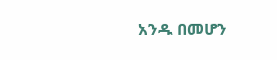አንዱ በመሆን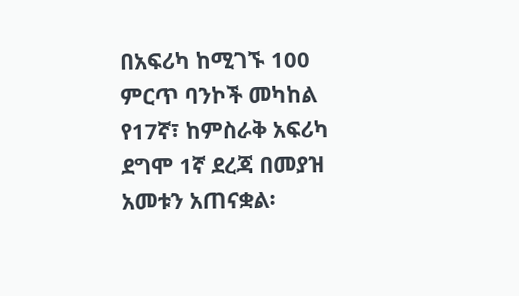በአፍሪካ ከሚገኙ 100 ምርጥ ባንኮች መካከል የ17ኛ፣ ከምስራቅ አፍሪካ ደግሞ 1ኛ ደረጃ በመያዝ አመቱን አጠናቋል፡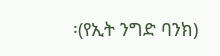፡(የኢት ንግድ ባንክ)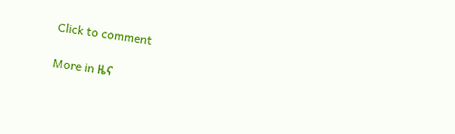Click to comment

More in ዜና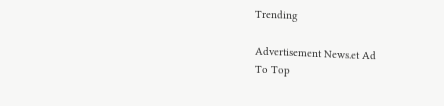Trending

Advertisement News.et Ad
To Top